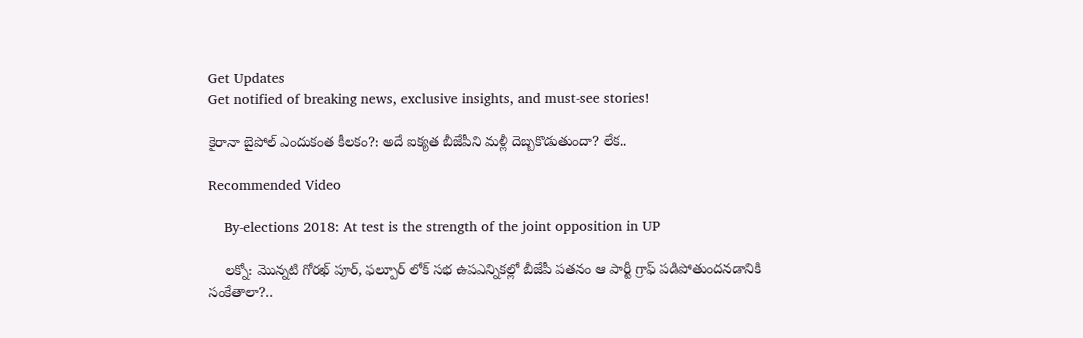Get Updates
Get notified of breaking news, exclusive insights, and must-see stories!

కైరానా బైపోల్ ఎందుకంత కీలకం?: అదే ఐక్యత బీజేపీని మళ్లీ దెబ్బకొడుతుందా? లేక..

Recommended Video

    By-elections 2018: At test is the strength of the joint opposition in UP

    లక్నో: మొన్నటి గోరఖ్ పూర్, ఫల్పూర్ లోక్ సభ ఉపఎన్నికల్లో బీజేపీ పతనం ఆ పార్టీ గ్రాఫ్ పడిపోతుందనడానికి సంకేతాలా?..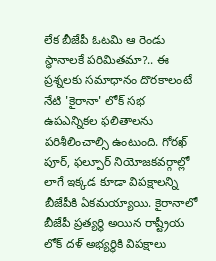లేక బీజేపీ ఓటమి ఆ రెండు స్థానాలకే పరిమితమా?.. ఈ ప్రశ్నలకు సమాధానం దొరకాలంటే నేటి 'కైరానా' లోక్ సభ ఉపఎన్నికల ఫలితాలను పరిశీలించాల్సి ఉంటుంది. గోరఖ్ పూర్, ఫల్పూర్ నియోజకవర్గాల్లో లాగే ఇక్కడ కూడా విపక్షాలన్ని బీజేపీకి ఏకమయ్యాయి. కైరానాలో బీజేపీ ప్రత్యర్థి అయిన రాష్ట్రీయ లోక్ దళ్ అభ్యర్థికి విపక్షాలు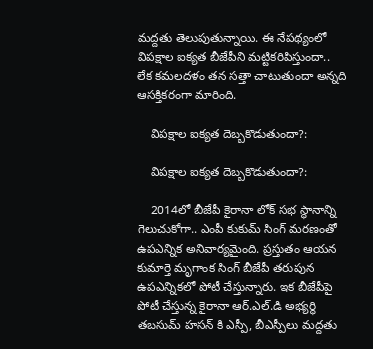మద్దతు తెలుపుతున్నాయి. ఈ నేపథ్యంలో విపక్షాల ఐక్యత బీజేపీని మట్టికరిపిస్తుందా.. లేక కమలదళం తన సత్తా చాటుతుందా అన్నది ఆసక్తికరంగా మారింది.

    విపక్షాల ఐక్యత దెబ్బకొడుతుందా?:

    విపక్షాల ఐక్యత దెబ్బకొడుతుందా?:

    2014లో బీజేపీ కైరానా లోక్ సభ స్థానాన్ని గెలుచుకోగా.. ఎంపీ కుకుమ్ సింగ్ మరణంతో ఉపఎన్నిక అనివార్యమైంది. ప్రస్తుతం ఆయన కుమార్తె మృగాంక సింగ్ బీజేపీ తరుపున ఉపఎన్నికలో పోటీ చేస్తున్నారు. ఇక బీజేపీపై పోటీ చేస్తున్న కైరానా ఆర్.ఎల్.డి అభ్యర్థి తబసుమ్ హసన్ కి ఎస్పీ, బీఎస్పీలు మద్దతు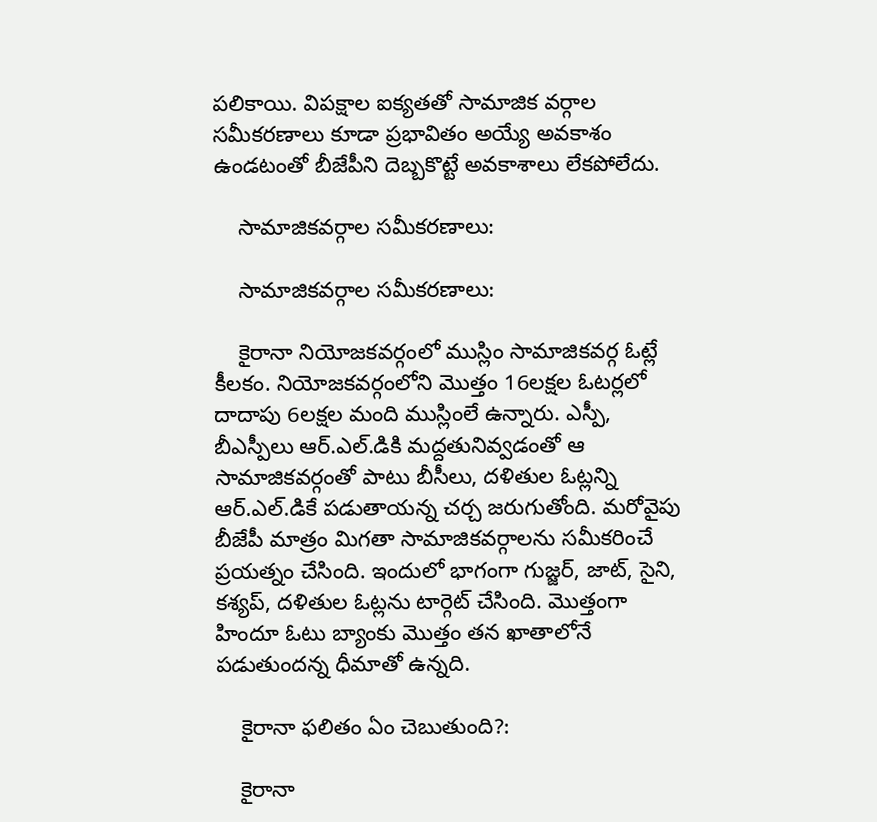పలికాయి. విపక్షాల ఐక్యతతో సామాజిక వర్గాల సమీకరణాలు కూడా ప్రభావితం అయ్యే అవకాశం ఉండటంతో బీజేపీని దెబ్బకొట్టే అవకాశాలు లేకపోలేదు.

    సామాజికవర్గాల సమీకరణాలు:

    సామాజికవర్గాల సమీకరణాలు:

    కైరానా నియోజకవర్గంలో ముస్లిం సామాజికవర్గ ఓట్లే కీలకం. నియోజకవర్గంలోని మొత్తం 16లక్షల ఓటర్లలో దాదాపు 6లక్షల మంది ముస్లింలే ఉన్నారు. ఎస్పీ, బీఎస్పీలు ఆర్.ఎల్.డికి మద్దతునివ్వడంతో ఆ సామాజికవర్గంతో పాటు బీసీలు, దళితుల ఓట్లన్ని ఆర్.ఎల్.డికే పడుతాయన్న చర్చ జరుగుతోంది. మరోవైపు బీజేపీ మాత్రం మిగతా సామాజికవర్గాలను సమీకరించే ప్రయత్నం చేసింది. ఇందులో భాగంగా గుజ్జర్, జాట్, సైని, కశ్యప్, దళితుల ఓట్లను టార్గెట్ చేసింది. మొత్తంగా హిందూ ఓటు బ్యాంకు మొత్తం తన ఖాతాలోనే పడుతుందన్న ధీమాతో ఉన్నది.

    కైరానా ఫలితం ఏం చెబుతుంది?:

    కైరానా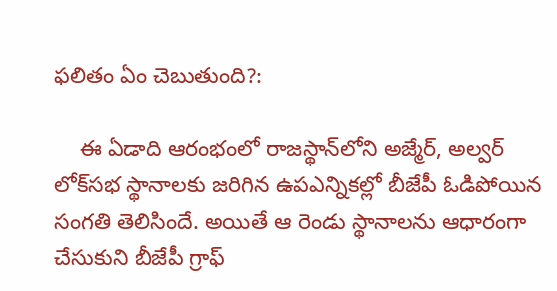ఫలితం ఏం చెబుతుంది?:

    ఈ ఏడాది ఆరంభంలో రాజస్థాన్‌లోని అజ్మేర్, అల్వర్ లోక్‌సభ స్థానాలకు జరిగిన ఉపఎన్నికల్లో బీజేపీ ఓడిపోయిన సంగతి తెలిసిందే. అయితే ఆ రెండు స్థానాలను ఆధారంగా చేసుకుని బీజేపీ గ్రాఫ్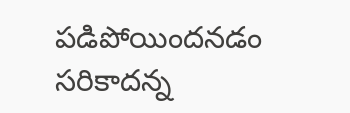పడిపోయిందనడం సరికాదన్న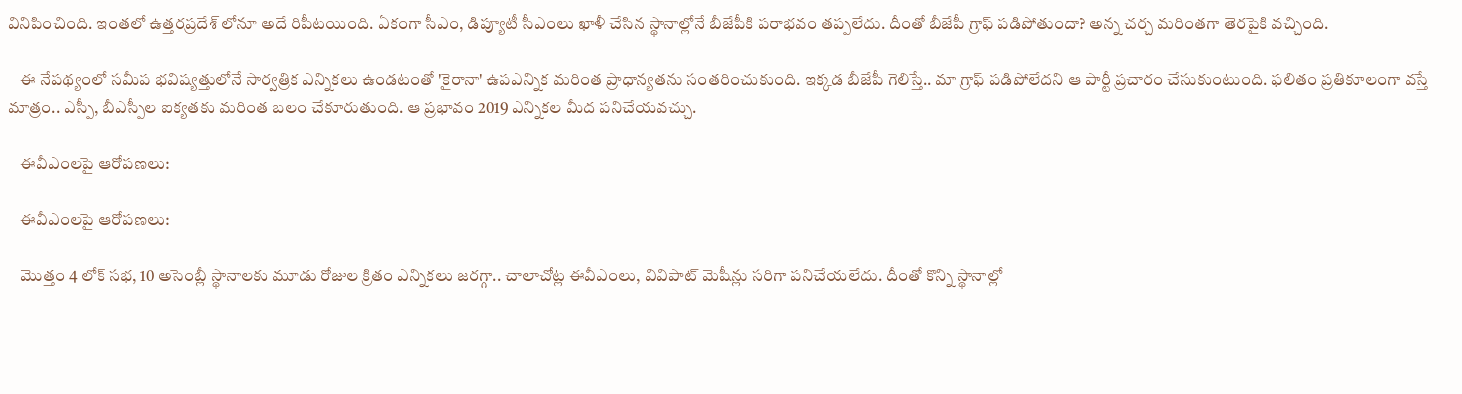వినిపించింది. ఇంతలో ఉత్తరప్రదేశ్ లోనూ అదే రిపీటయింది. ఏకంగా సీఎం, డిప్యూటీ సీఎంలు ఖాళీ చేసిన స్థానాల్లోనే బీజేపీకి పరాభవం తప్పలేదు. దీంతో బీజేపీ గ్రాఫ్ పడిపోతుందా? అన్న చర్చ మరింతగా తెరపైకి వచ్చింది.

    ఈ నేపథ్యంలో సమీప భవిష్యత్తులోనే సార్వత్రిక ఎన్నికలు ఉండటంతో 'కైరానా' ఉపఎన్నిక మరింత ప్రాధాన్యతను సంతరించుకుంది. ఇక్కడ బీజేపీ గెలిస్తే.. మా గ్రాఫ్ పడిపోలేదని ఆ పార్టీ ప్రచారం చేసుకుంటుంది. ఫలితం ప్రతికూలంగా వస్తే మాత్రం.. ఎస్పీ, బీఎస్పీల ఐక్యతకు మరింత బలం చేకూరుతుంది. ఆ ప్రభావం 2019 ఎన్నికల మీద పనిచేయవచ్చు.

    ఈవీఎంలపై ఆరోపణలు:

    ఈవీఎంలపై ఆరోపణలు:

    మొత్తం 4 లోక్ సభ, 10 అసెంబ్లీ స్థానాలకు మూడు రోజుల క్రితం ఎన్నికలు జరగ్గా.. చాలాచోట్ల ఈవీఎంలు, వివిపాట్ మెషీన్లు సరిగా పనిచేయలేదు. దీంతో కొన్ని స్థానాల్లో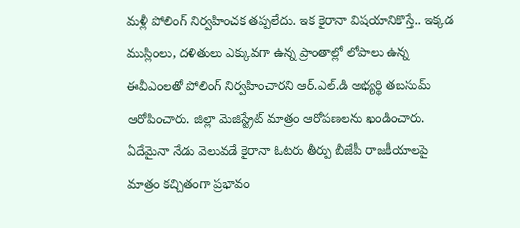మళ్లీ పోలింగ్ నిర్వహించక తప్పలేదు. ఇక కైరానా విషయానికొస్తే.. ఇక్కడ ముస్లింలు, దళితులు ఎక్కువగా ఉన్న ప్రాంతాల్లో లోపాలు ఉన్న ఈవీఎంలతో పోలింగ్ నిర్వహించారని ఆర్.ఎల్.డి అభ్యర్థి తబసుమ్ ఆరోపించారు. జిల్లా మెజిస్ట్రేట్ మాత్రం ఆరోపణలను ఖండించారు. ఏదేమైనా నేడు వెలువడే కైరానా ఓటరు తీర్పు బీజేపీ రాజకీయాలపై మాత్రం కచ్చితంగా ప్రభావం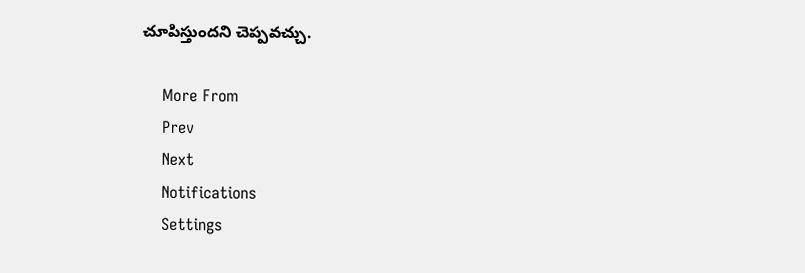చూపిస్తుందని చెప్పవచ్చు.

    More From
    Prev
    Next
    Notifications
    Settings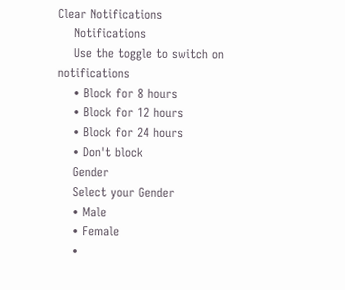Clear Notifications
    Notifications
    Use the toggle to switch on notifications
    • Block for 8 hours
    • Block for 12 hours
    • Block for 24 hours
    • Don't block
    Gender
    Select your Gender
    • Male
    • Female
    •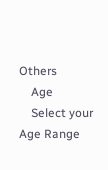Others
    Age
    Select your Age Range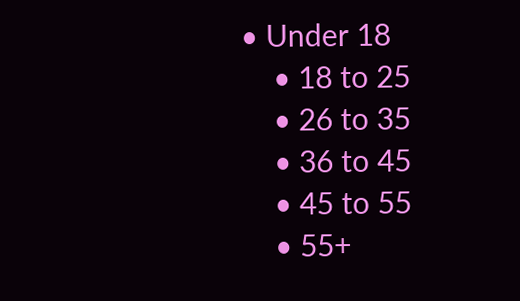• Under 18
    • 18 to 25
    • 26 to 35
    • 36 to 45
    • 45 to 55
    • 55+